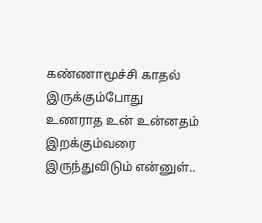கண்ணாமூச்சி காதல் இருக்கும்போது உணராத உன் உன்னதம் இறக்கும்வரை இருந்துவிடும் என்னுள்..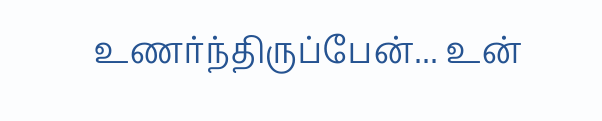உணர்ந்திருப்பேன்... உன்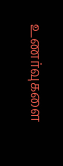உணர்வுகளை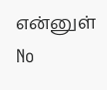என்னுள்
No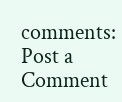comments:
Post a Comment